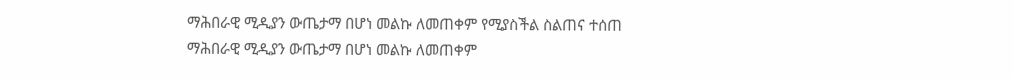ማሕበራዊ ሚዲያን ውጤታማ በሆነ መልኩ ለመጠቀም የሚያስችል ስልጠና ተሰጠ
ማሕበራዊ ሚዲያን ውጤታማ በሆነ መልኩ ለመጠቀም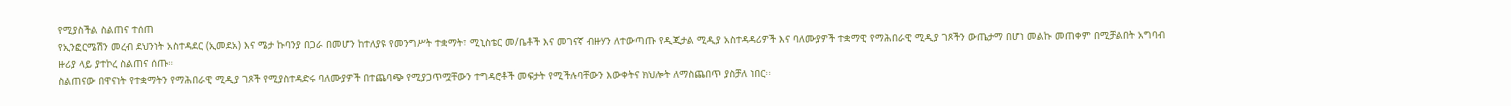የሚያስችል ስልጠና ተሰጠ
የኢንፎርሜሽን መረብ ደህንነት አስተዳደር (ኢመደአ) እና ሜታ ኩባንያ በጋራ በመሆን ከተለያዩ የመንግሥት ተቋማት፣ ሚኒስቴር መ/ቤቶች እና መገናኛ ብዙሃን ለተውጣጡ የዲጂታል ሚዲያ አስተዳዳሪዎች እና ባለሙያዎች ተቋማዊ የማሕበራዊ ሚዲያ ገጾችን ውጤታማ በሆነ መልኩ መጠቀም በሚቻልበት አግባብ ዙሪያ ላይ ያተኮረ ስልጠና ሰጡ።
ስልጠናው በዋናነት የተቋማትን የማሕበራዊ ሚዲያ ገጾች የሚያስተዳድሩ ባለሙያዎች በተጨባጭ የሚያጋጥሟቸውን ተግዳሮቶች መፍታት የሚችሉባቸውን እውቀትና ክህሎት ለማስጨበጥ ያስቻለ ነበር፡፡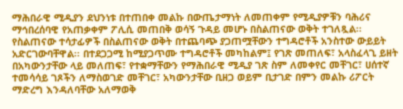ማሕበራዊ ሚዲያን ደህንነቱ በተጠበቀ መልኩ በውጤታማነት ለመጠቀም የሚዲያዎቹን ባሕሪና ማኅበረሰባዊ የአጠቃቀም ፖሊሲ መጠበቅ ወሳኝ ጉዳይ መሆኑ በስልጠናው ወቅት ተገለጿል፡፡
የስልጠናው ተሳታፊዎች በስልጠናው ወቅት በተጨባጭ ያጋጠሟቸውን ተግዳሮቶች አንስተው ውይይት አድርገውባቸዋል፡፡ በተደጋጋሚ ከሚያጋጥሙ ተግዳሮቶች መካከልም፤ የገጽ መጠለፍ፣ አላስፈላጊ ይዘት በአካውንታቸው ላይ መለጠፍ፣ የተቋማቸውን የማሕበራዊ ሚዲያ ገጽ ስም ለመቀየር መቸገር፣ ሀሰተኛ ተመሳሳይ ገጾችን ለማስወገድ መቸገር፣ አካውንታቸው ቢዘጋ ወይም ቢታገድ በምን መልኩ ሪፖርት ማድረግ እንዳለባቸው አለማወቅ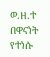ወ.ዘ.ተ በዋናነት የተነሱ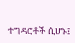ተግዳሮቶች ሲሆኑ፤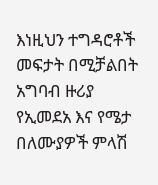እነዚህን ተግዳሮቶች መፍታት በሚቻልበት አግባብ ዙሪያ የኢመደአ እና የሜታ በለሙያዎች ምላሽ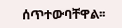ሰጥተውባቸዋል፡፡